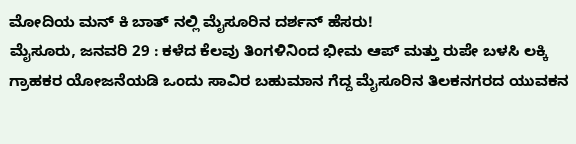ಮೋದಿಯ ಮನ್ ಕಿ ಬಾತ್ ನಲ್ಲಿ ಮೈಸೂರಿನ ದರ್ಶನ್ ಹೆಸರು!
ಮೈಸೂರು, ಜನವರಿ 29 : ಕಳೆದ ಕೆಲವು ತಿಂಗಳಿನಿಂದ ಭೀಮ ಆಪ್ ಮತ್ತು ರುಪೇ ಬಳಸಿ ಲಕ್ಕಿ ಗ್ರಾಹಕರ ಯೋಜನೆಯಡಿ ಒಂದು ಸಾವಿರ ಬಹುಮಾನ ಗೆದ್ದ ಮೈಸೂರಿನ ತಿಲಕನಗರದ ಯುವಕನ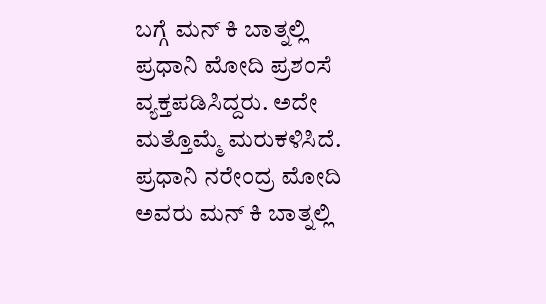ಬಗ್ಗೆ ಮನ್ ಕಿ ಬಾತ್ನಲ್ಲಿ ಪ್ರಧಾನಿ ಮೋದಿ ಪ್ರಶಂಸೆ ವ್ಯಕ್ತಪಡಿಸಿದ್ದರು. ಅದೇ ಮತ್ತೊಮ್ಮೆ ಮರುಕಳಿಸಿದೆ.
ಪ್ರಧಾನಿ ನರೇಂದ್ರ ಮೋದಿ ಅವರು ಮನ್ ಕಿ ಬಾತ್ನಲ್ಲಿ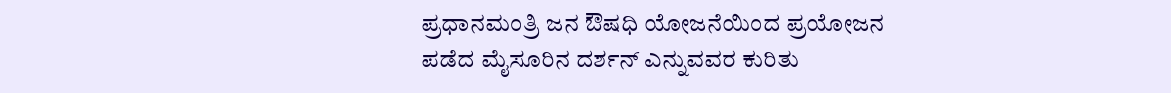ಪ್ರಧಾನಮಂತ್ರಿ ಜನ ಔಷಧಿ ಯೋಜನೆಯಿಂದ ಪ್ರಯೋಜನ ಪಡೆದ ಮೈಸೂರಿನ ದರ್ಶನ್ ಎನ್ನುವವರ ಕುರಿತು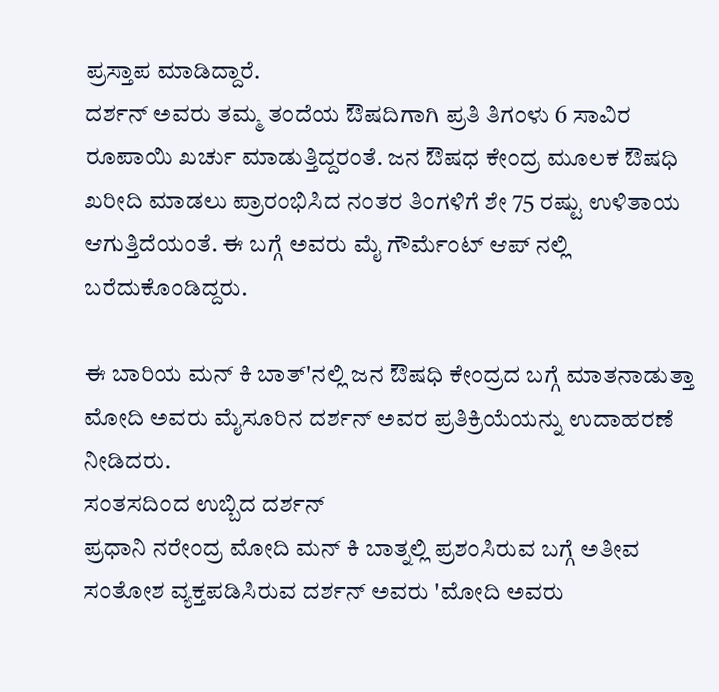ಪ್ರಸ್ತಾಪ ಮಾಡಿದ್ದಾರೆ.
ದರ್ಶನ್ ಅವರು ತಮ್ಮ ತಂದೆಯ ಔಷದಿಗಾಗಿ ಪ್ರತಿ ತಿಗಂಳು 6 ಸಾವಿರ ರೂಪಾಯಿ ಖರ್ಚು ಮಾಡುತ್ತಿದ್ದರಂತೆ. ಜನ ಔಷಧ ಕೇಂದ್ರ ಮೂಲಕ ಔಷಧಿ ಖರೀದಿ ಮಾಡಲು ಪ್ರಾರಂಭಿಸಿದ ನಂತರ ತಿಂಗಳಿಗೆ ಶೇ 75 ರಷ್ಟು ಉಳಿತಾಯ ಆಗುತ್ತಿದೆಯಂತೆ. ಈ ಬಗ್ಗೆ ಅವರು ಮೈ ಗೌರ್ಮೆಂಟ್ ಆಪ್ ನಲ್ಲಿ ಬರೆದುಕೊಂಡಿದ್ದರು.

ಈ ಬಾರಿಯ ಮನ್ ಕಿ ಬಾತ್'ನಲ್ಲಿ ಜನ ಔಷಧಿ ಕೇಂದ್ರದ ಬಗ್ಗೆ ಮಾತನಾಡುತ್ತಾ ಮೋದಿ ಅವರು ಮೈಸೂರಿನ ದರ್ಶನ್ ಅವರ ಪ್ರತಿಕ್ರಿಯೆಯನ್ನು ಉದಾಹರಣೆ ನೀಡಿದರು.
ಸಂತಸದಿಂದ ಉಬ್ಬಿದ ದರ್ಶನ್
ಪ್ರಧಾನಿ ನರೇಂದ್ರ ಮೋದಿ ಮನ್ ಕಿ ಬಾತ್ನಲ್ಲಿ ಪ್ರಶಂಸಿರುವ ಬಗ್ಗೆ ಅತೀವ ಸಂತೋಶ ವ್ಯಕ್ತಪಡಿಸಿರುವ ದರ್ಶನ್ ಅವರು 'ಮೋದಿ ಅವರು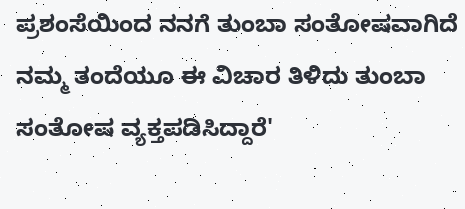ಪ್ರಶಂಸೆಯಿಂದ ನನಗೆ ತುಂಬಾ ಸಂತೋಷವಾಗಿದೆ ನಮ್ಮ ತಂದೆಯೂ ಈ ವಿಚಾರ ತಿಳಿದು ತುಂಬಾ ಸಂತೋಷ ವ್ಯಕ್ತಪಡಿಸಿದ್ದಾರೆ'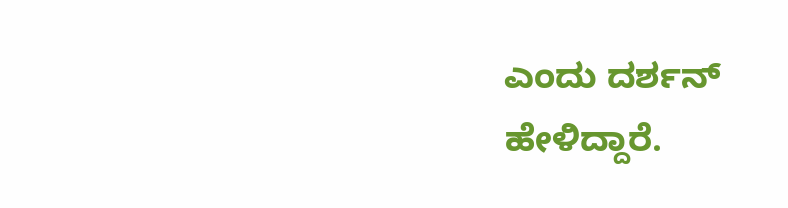ಎಂದು ದರ್ಶನ್ ಹೇಳಿದ್ದಾರೆ.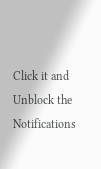Click it and Unblock the Notifications